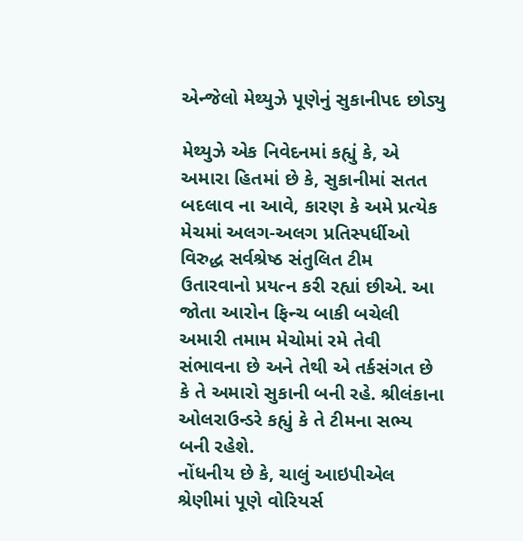એન્જેલો મેથ્યુઝે પૂણેનું સુકાનીપદ છોડ્યુ

મેથ્યુઝે એક નિવેદનમાં કહ્યું કે, એ અમારા હિતમાં છે કે, સુકાનીમાં સતત બદલાવ ના આવે, કારણ કે અમે પ્રત્યેક મેચમાં અલગ-અલગ પ્રતિસ્પર્ધીઓ વિરુદ્ધ સર્વશ્રેષ્ઠ સંતુલિત ટીમ ઉતારવાનો પ્રયત્ન કરી રહ્યાં છીએ. આ જોતા આરોન ફિન્ચ બાકી બચેલી અમારી તમામ મેચોમાં રમે તેવી સંભાવના છે અને તેથી એ તર્કસંગત છે કે તે અમારો સુકાની બની રહે. શ્રીલંકાના ઓલરાઉન્ડરે કહ્યું કે તે ટીમના સભ્ય બની રહેશે.
નોંધનીય છે કે, ચાલું આઇપીએલ શ્રેણીમાં પૂણે વોરિયર્સ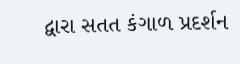દ્વારા સતત કંગાળ પ્રદર્શન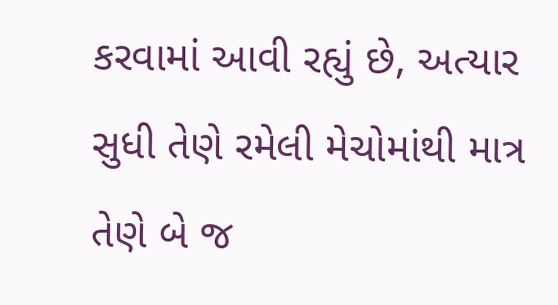કરવામાં આવી રહ્યું છે, અત્યાર સુધી તેણે રમેલી મેચોમાંથી માત્ર તેણે બે જ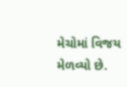મેચોમાં વિજય મેળવ્યો છે.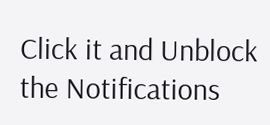Click it and Unblock the Notifications